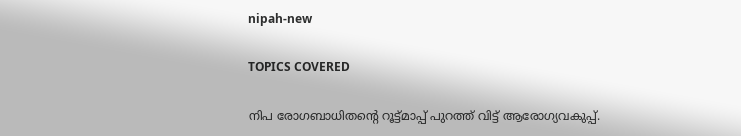nipah-new

TOPICS COVERED

നിപ രോഗബാധിതന്റെ റൂട്ട്മാപ്പ് പുറത്ത് വിട്ട് ആരോഗ്യവകുപ്പ്.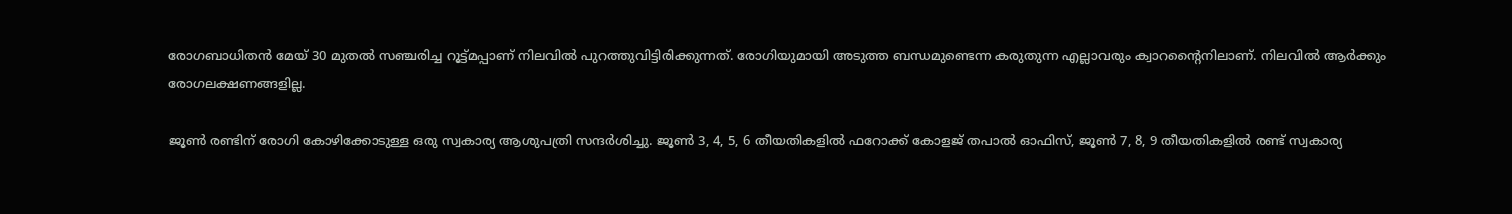രോഗബാധിതന്‍ മേയ് 30 മുതല്‍ സഞ്ചരിച്ച റൂട്ട്മപ്പാണ് നിലവില്‍ പുറത്തുവിട്ടിരിക്കുന്നത്. രോഗിയുമായി അടുത്ത ബന്ധമുണ്ടെന്ന കരുതുന്ന എല്ലാവരും ക്വാറന്റൈനിലാണ്. നിലവില്‍ ആര്‍ക്കും രോഗലക്ഷണങ്ങളില്ല.

ജൂണ്‍ രണ്ടിന് രോഗി കോഴിക്കോടുള്ള ഒരു സ്വകാര്യ ആശുപത്രി സന്ദര്‍ശിച്ചു. ജൂൺ 3, 4, 5, 6 തീയതികളിൽ ഫറോക്ക് കോളജ് തപാൽ ഓഫിസ്, ജൂൺ 7, 8, 9 തീയതികളിൽ രണ്ട് സ്വകാര്യ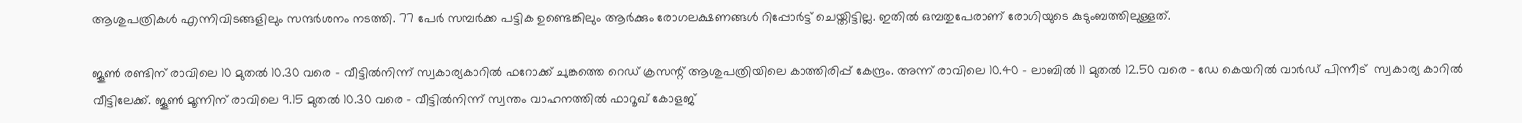ആശുപത്രികള്‍ എന്നിവിടങ്ങളിലും സന്ദർശനം നടത്തി. 77 പേർ സമ്പർക്ക പട്ടിക ഉണ്ടെങ്കിലും ആർക്കും രോഗലക്ഷണങ്ങൾ റിപ്പോർട്ട് ചെയ്തിട്ടില്ല. ഇതിൽ ഒമ്പതുപേരാണ് രോഗിയുടെ കുടുംബത്തിലുള്ളത്.

ജൂൺ രണ്ടിന് രാവിലെ 10 മുതൽ 10.30 വരെ – വീട്ടിൽനിന്ന് സ്വകാര്യകാറിൽ ഫറോക്ക് ചുങ്കത്തെ റെഡ് ക്രസന്റ് ആശുപത്രിയിലെ കാത്തിരിപ്പ് കേന്ദ്രം. അന്ന് രാവിലെ 10.40 – ലാബില്‍ 11 മുതൽ 12.50 വരെ – ഡേ കെയറില്‍ വാർഡ് പിന്നീട്  സ്വകാര്യ കാറിൽ വീട്ടിലേക്ക്. ജൂണ്‍ മൂന്നിന് രാവിലെ 9.15 മുതൽ 10.30 വരെ – വീട്ടിൽനിന്ന് സ്വന്തം വാഹനത്തിൽ ഫാറൂഖ് കോളജ്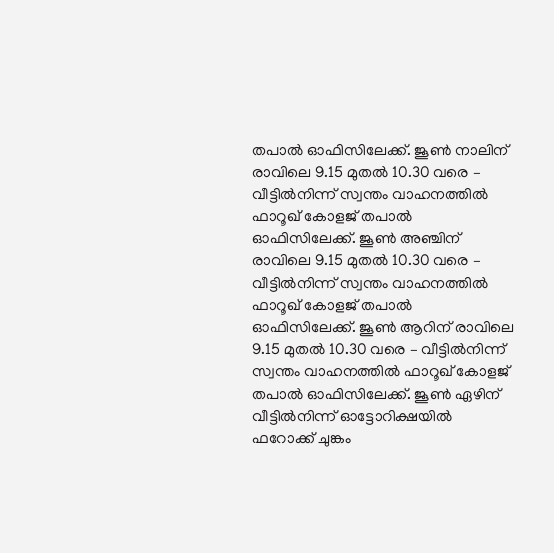തപാൽ ഓഫിസിലേ‍ക്ക്. ജൂണ്‍ നാലിന് രാവിലെ 9.15 മുതൽ 10.30 വരെ – വീട്ടിൽനിന്ന് സ്വന്തം വാഹനത്തിൽ ഫാറൂഖ് കോളജ് തപാൽ ഓഫിസിലേ‍ക്ക്. ജൂണ്‍ അഞ്ചിന് രാവിലെ 9.15 മുതൽ 10.30 വരെ – വീട്ടിൽനിന്ന് സ്വന്തം വാഹനത്തിൽ ഫാറൂഖ് കോളജ് തപാൽ ഓഫിസിലേ‍ക്ക്. ജൂണ്‍ ആറിന് രാവിലെ 9.15 മുതൽ 10.30 വരെ – വീട്ടിൽനിന്ന് സ്വന്തം വാഹനത്തിൽ ഫാറൂഖ് കോളജ് തപാൽ ഓഫിസിലേ‍ക്ക്. ജൂണ്‍ ഏഴിന് വീട്ടിൽനിന്ന് ഓട്ടോറിക്ഷയിൽ ഫറോക്ക് ചുങ്കം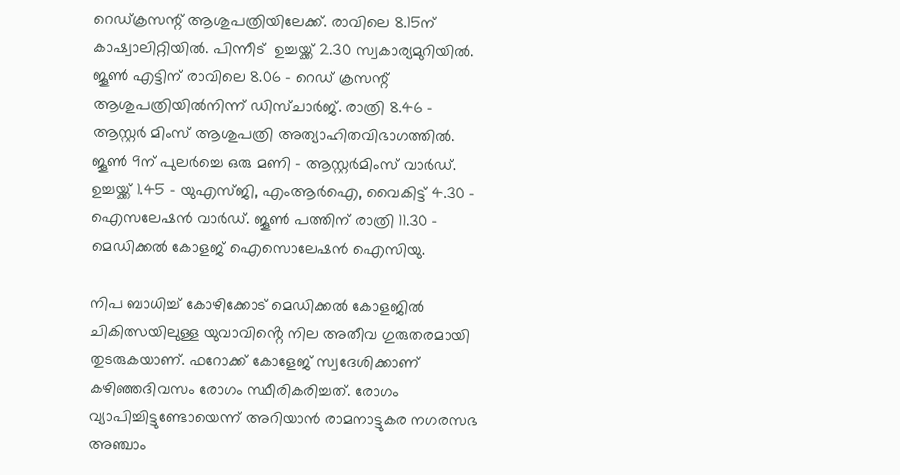റെഡ്ക്രസന്റ് ആശുപത്രിയിലേക്ക്. രാവിലെ 8.15ന് കാഷ്വാലിറ്റിയിൽ. പിന്നീട്  ഉച്ചയ്ക്ക് 2.30 സ്വകാര്യമുറിയിൽ. ജൂണ്‍ എട്ടിന് രാവിലെ 8.06 – റെഡ് ക്രസന്റ് ആശുപത്രിയിൽനിന്ന് ഡിസ്ചാർജ്. രാത്രി 8.46 – ആസ്റ്റർ മിംസ് ആശുപത്രി അത്യാഹിതവിഭാഗത്തിൽ. ജൂണ്‍ 9ന് പുലര്‍ച്ചെ ഒരു മണി – ആസ്റ്റർമിംസ് വാർഡ്. ഉച്ചയ്ക്ക് 1.45 – യുഎസ്ജി, എംആർഐ, വൈകിട്ട് 4.30 – ഐസലേഷൻ വാർഡ്. ജൂണ്‍ പത്തിന് രാത്രി 11.30 – മെഡിക്കൽ കോളജ് ഐസൊലേഷൻ ഐസിയു.

നിപ ബാധിച്ച് കോഴിക്കോട് മെഡിക്കൽ കോളജിൽ ചികിത്സയിലുള്ള യുവാവിൻ്റെ നില അതീവ ഗുരുതരമായി തുടരുകയാണ്. ഫറോക്ക് കോളേജ് സ്വദേശിക്കാണ് കഴിഞ്ഞദിവസം രോഗം സ്ഥീരികരിച്ചത്. രോഗം വ്യാപിച്ചിട്ടുണ്ടോയെന്ന് അറിയാൻ രാമനാട്ടുകര നഗരസഭ അഞ്ചാം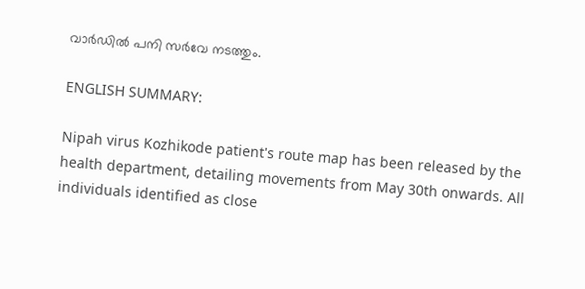വാർഡിൽ പനി സർവേ നടത്തും.

ENGLISH SUMMARY:

Nipah virus Kozhikode patient's route map has been released by the health department, detailing movements from May 30th onwards. All individuals identified as close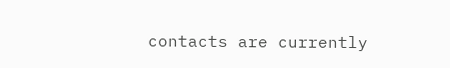contacts are currently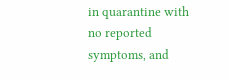in quarantine with no reported symptoms, and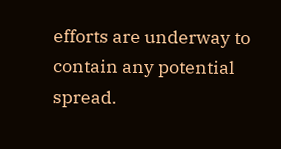efforts are underway to contain any potential spread.